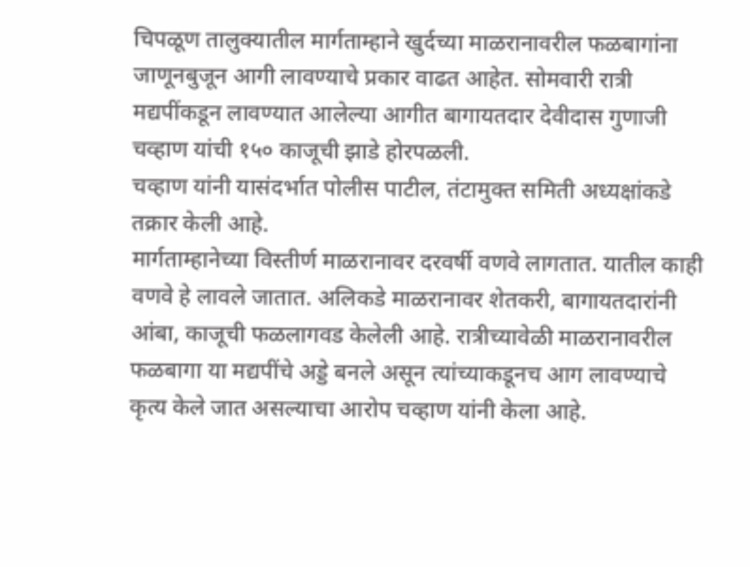चिपळूण तालुक्यातील मार्गताम्हाने खुर्दच्या माळरानावरील फळबागांना जाणूनबुजून आगी लावण्याचे प्रकार वाढत आहेत. सोमवारी रात्री मद्यपींकडून लावण्यात आलेल्या आगीत बागायतदार देवीदास गुणाजी चव्हाण यांची १५० काजूची झाडे होरपळली.
चव्हाण यांनी यासंदर्भात पोलीस पाटील, तंटामुक्त समिती अध्यक्षांकडे तक्रार केली आहे.
मार्गताम्हानेच्या विस्तीर्ण माळरानावर दरवर्षी वणवे लागतात. यातील काही वणवे हे लावले जातात. अलिकडे माळरानावर शेतकरी, बागायतदारांनी आंबा, काजूची फळलागवड केलेली आहे. रात्रीच्यावेळी माळरानावरील फळबागा या मद्यपींचे अड्डे बनले असून त्यांच्याकडूनच आग लावण्याचे कृत्य केले जात असल्याचा आरोप चव्हाण यांनी केला आहे.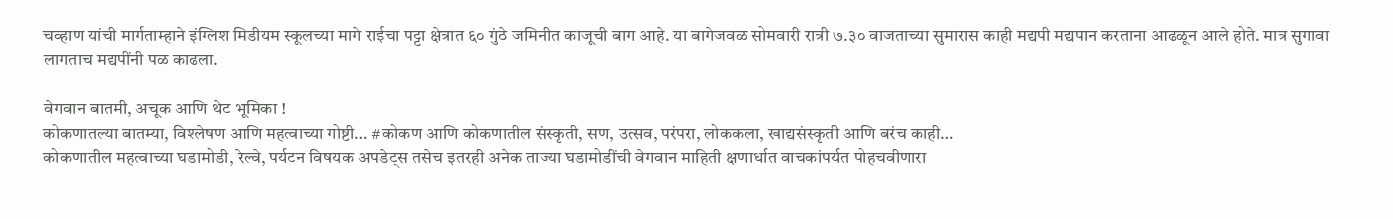चव्हाण यांची मार्गताम्हाने इंग्लिश मिडीयम स्कूलच्या मागे राईचा पट्टा क्षेत्रात ६० गुंठे जमिनीत काजूची बाग आहे. या बागेजवळ सोमवारी रात्री ७.३० वाजताच्या सुमारास काही मद्यपी मद्यपान करताना आढळून आले होते. मात्र सुगावा लागताच मद्यपींनी पळ काढला.

वेगवान बातमी, अचूक आणि थेट भूमिका !
कोकणातल्या बातम्या, विश्लेषण आणि महत्वाच्या गोष्टी… #कोकण आणि कोकणातील संस्कृती, सण, उत्सव, परंपरा, लोककला, खाद्यसंस्कृती आणि बरंच काही…
कोकणातील महत्वाच्या घडामोडी, रेल्वे, पर्यटन विषयक अपडेट्स तसेच इतरही अनेक ताज्या घडामोडींची वेगवान माहिती क्षणार्धात वाचकांपर्यत पोहचवीणारा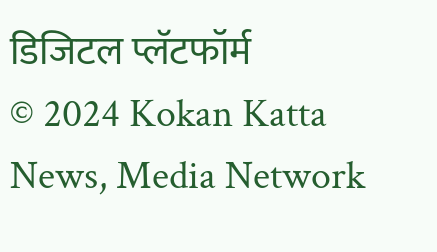डिजिटल प्लॅटफॉर्म
© 2024 Kokan Katta News, Media Network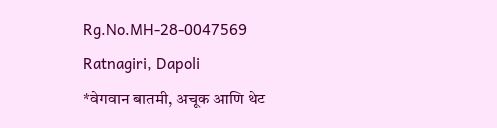Rg.No.MH-28-0047569
Ratnagiri, Dapoli
*वेगवान बातमी, अचूक आणि थेट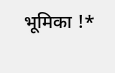भूमिका !*